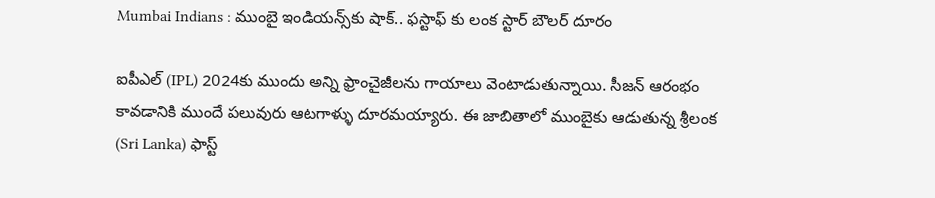Mumbai Indians : ముంబై ఇండియన్స్‌కు షాక్.. ఫస్టాఫ్ కు లంక స్టార్ బౌలర్ దూరం

ఐపీఎల్‌ (IPL) 2024కు ముందు అన్ని ఫ్రాంచైజీలను గాయాలు వెంటాడుతున్నాయి. సీజన్ ఆరంభం కావడానికి ముందే పలువురు ఆటగాళ్ళు దూరమయ్యారు. ఈ జాబితాలో ముంబైకు ఆడుతున్న శ్రీలంక (Sri Lanka) ఫాస్ట్‌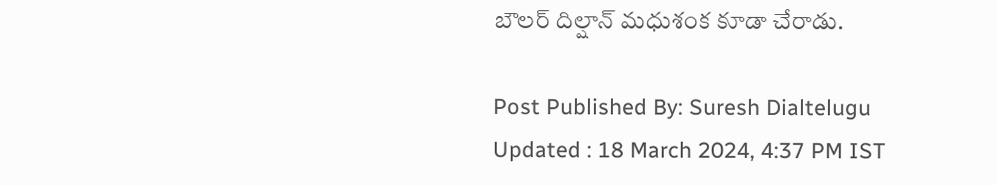బౌలర్‌ దిల్షాన్‌ మధుశంక కూడా చేరాడు.

Post Published By: Suresh Dialtelugu
Updated : 18 March 2024, 4:37 PM IST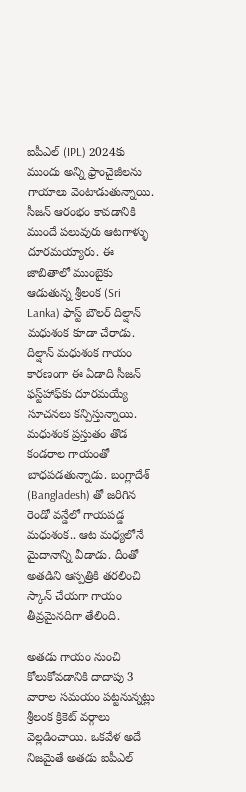ఐపీఎల్‌ (IPL) 2024కు ముందు అన్ని ఫ్రాంచైజీలను గాయాలు వెంటాడుతున్నాయి. సీజన్ ఆరంభం కావడానికి ముందే పలువురు ఆటగాళ్ళు దూరమయ్యారు. ఈ జాబితాలో ముంబైకు ఆడుతున్న శ్రీలంక (Sri Lanka) ఫాస్ట్‌ బౌలర్‌ దిల్షాన్‌ మధుశంక కూడా చేరాడు. దిల్షాన్‌ మధుశంక గాయం కారణంగా ఈ ఏడాది సీజన్‌ ఫస్ట్‌హాఫ్‌కు దూరమయ్యే సూచనలు కన్పిస్తున్నాయి. మధుశంక ప్రస్తుతం తొడ కండరాల గాయంతో బాధపడతున్నాడు. బంగ్లాదేశ్‌ (Bangladesh) తో జరిగిన రెండో వన్డేలో గాయపడ్డ మధుశంక.. ఆట మధ్యలోనే మైదానాన్ని వీడాడు. దీంతో అతడిని ఆస్పత్రికి తరలించి స్కాన్‌ చేయగా గాయం తీవ్రమైనదిగా తేలింది.

అతడు గాయం నుంచి కోలుకోవడానికి దాదాపు 3 వారాల సమయం పట్టనున్నట్లు శ్రీలంక క్రికెట్‌ వర్గాలు వెల్లడించాయి. ఒకవేళ అదే నిజమైతే అతడు ఐపీఎల్‌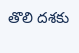తొలి దశకు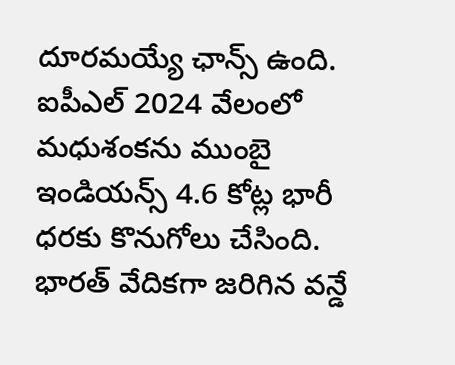దూరమయ్యే ఛాన్స్‌ ఉంది. ఐపీఎల్‌ 2024 వేలంలో మధుశంకను ముంబై ఇండియన్స్‌ 4.6 కోట్ల భారీ ధరకు కొనుగోలు చేసింది. భారత్‌ వేదికగా జరిగిన వన్డే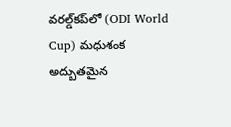వరల్డ్‌కప్‌లో (ODI World Cup) మధుశంక అద్బుతమైన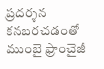ప్రదర్శన కనబరచడంతో ముంబై ఫ్రాంచైజీ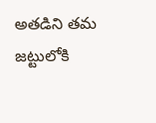అతడిని తమ జట్టులోకి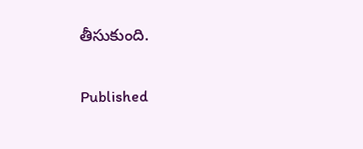తీసుకుంది.

Published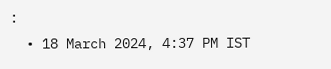:
  • 18 March 2024, 4:37 PM IST